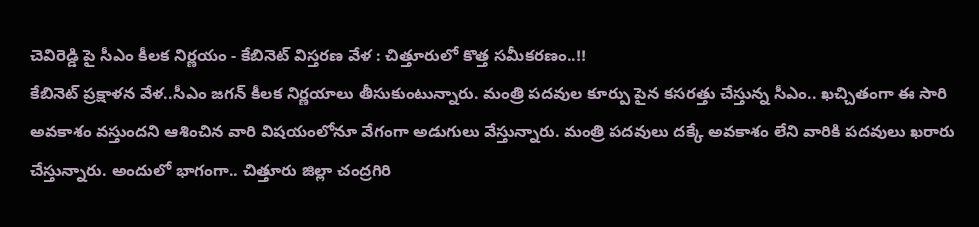చెవిరెడ్డి పై సీఎం కీలక నిర్ణయం - కేబినెట్ విస్తరణ వేళ : చిత్తూరులో కొత్త సమీకరణం..!!
కేబినెట్ ప్రక్షాళన వేళ..సీఎం జగన్ కీలక నిర్ణయాలు తీసుకుంటున్నారు. మంత్రి పదవుల కూర్పు పైన కసరత్తు చేస్తున్న సీఎం.. ఖచ్చితంగా ఈ సారి అవకాశం వస్తుందని ఆశించిన వారి విషయంలోనూ వేగంగా అడుగులు వేస్తున్నారు. మంత్రి పదవులు దక్కే అవకాశం లేని వారికి పదవులు ఖరారు చేస్తున్నారు. అందులో భాగంగా.. చిత్తూరు జిల్లా చంద్రగిరి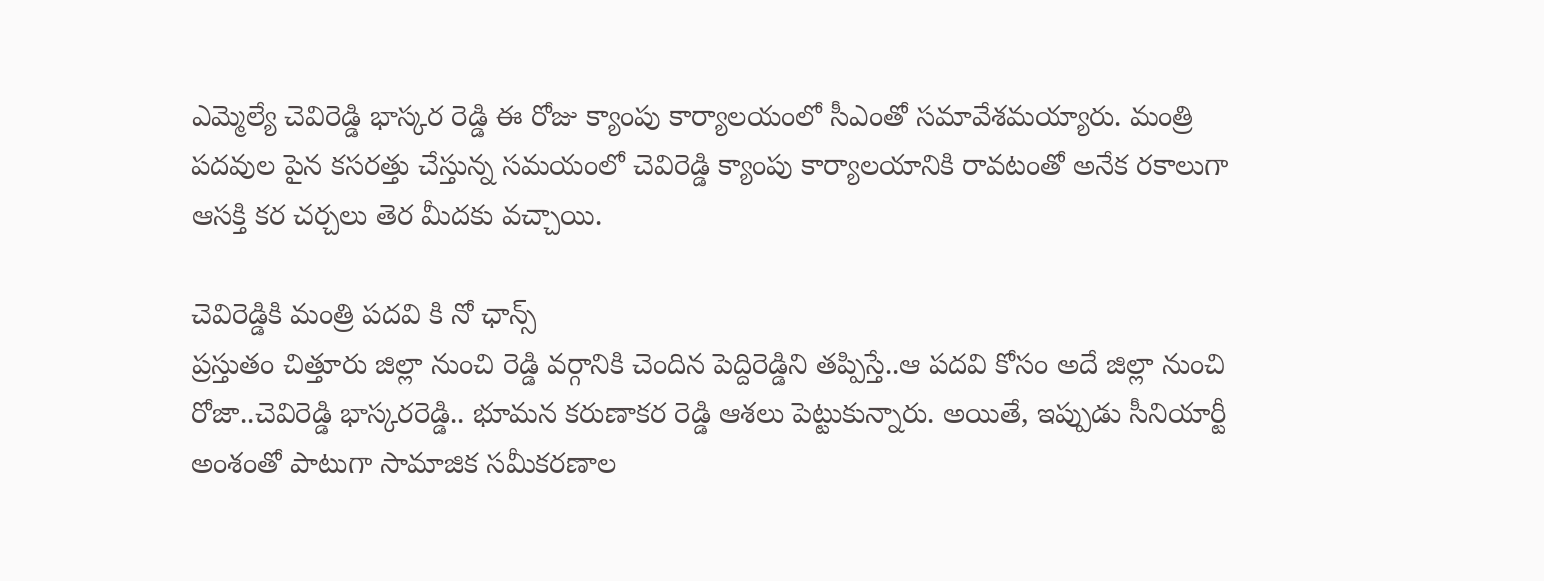ఎమ్మెల్యే చెవిరెడ్డి భాస్కర రెడ్డి ఈ రోజు క్యాంపు కార్యాలయంలో సీఎంతో సమావేశమయ్యారు. మంత్రి పదవుల పైన కసరత్తు చేస్తున్న సమయంలో చెవిరెడ్డి క్యాంపు కార్యాలయానికి రావటంతో అనేక రకాలుగా ఆసక్తి కర చర్చలు తెర మీదకు వచ్చాయి.

చెవిరెడ్డికి మంత్రి పదవి కి నో ఛాన్స్
ప్రస్తుతం చిత్తూరు జిల్లా నుంచి రెడ్డి వర్గానికి చెందిన పెద్దిరెడ్డిని తప్పిస్తే..ఆ పదవి కోసం అదే జిల్లా నుంచి రోజా..చెవిరెడ్డి భాస్కరరెడ్డి.. భూమన కరుణాకర రెడ్డి ఆశలు పెట్టుకున్నారు. అయితే, ఇప్పుడు సీనియార్టీ అంశంతో పాటుగా సామాజిక సమీకరణాల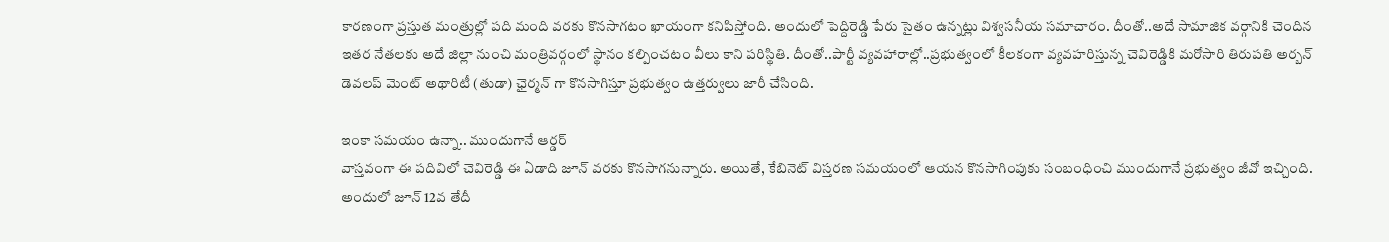కారణంగా ప్రస్తుత మంత్రుల్లో పది మంది వరకు కొనసాగటం ఖాయంగా కనిపిస్తోంది. అందులో పెద్దిరెడ్డి పేరు సైతం ఉన్నట్లు విశ్వసనీయ సమాచారం. దీంతో..అదే సామాజిక వర్గానికి చెందిన ఇతర నేతలకు అదే జిల్లా నుంచి మంత్రివర్గంలో స్థానం కల్పించటం వీలు కాని పరిస్థితి. దీంతో..పార్టీ వ్యవహారాల్లో..ప్రభుత్వంలో కీలకంగా వ్యవహరిస్తున్న చెవిరెడ్డికి మరోసారి తిరుపతి అర్బన్ డెవలప్ మెంట్ అథారిటీ (తుడా) ఛైర్మన్ గా కొనసాగిస్తూ ప్రభుత్వం ఉత్తర్వులు జారీ చేసింది.

ఇంకా సమయం ఉన్నా.. ముందుగానే ఆర్డర్
వాస్తవంగా ఈ పదివిలో చెవిరెడ్డి ఈ ఏడాది జూన్ వరకు కొనసాగనున్నారు. అయితే, కేబినెట్ విస్తరణ సమయంలో ఆయన కొనసాగింపుకు సంబంధించి ముందుగానే ప్రభుత్వం జీవో ఇచ్చింది. అందులో జూన్ 12వ తేదీ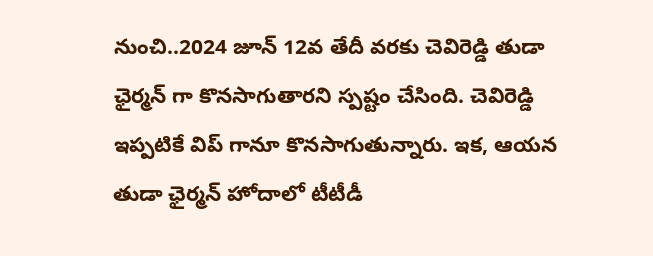నుంచి..2024 జూన్ 12వ తేదీ వరకు చెవిరెడ్డి తుడా ఛైర్మన్ గా కొనసాగుతారని స్పష్టం చేసింది. చెవిరెడ్డి ఇప్పటికే విప్ గానూ కొనసాగుతున్నారు. ఇక, ఆయన తుడా ఛైర్మన్ హోదాలో టీటీడీ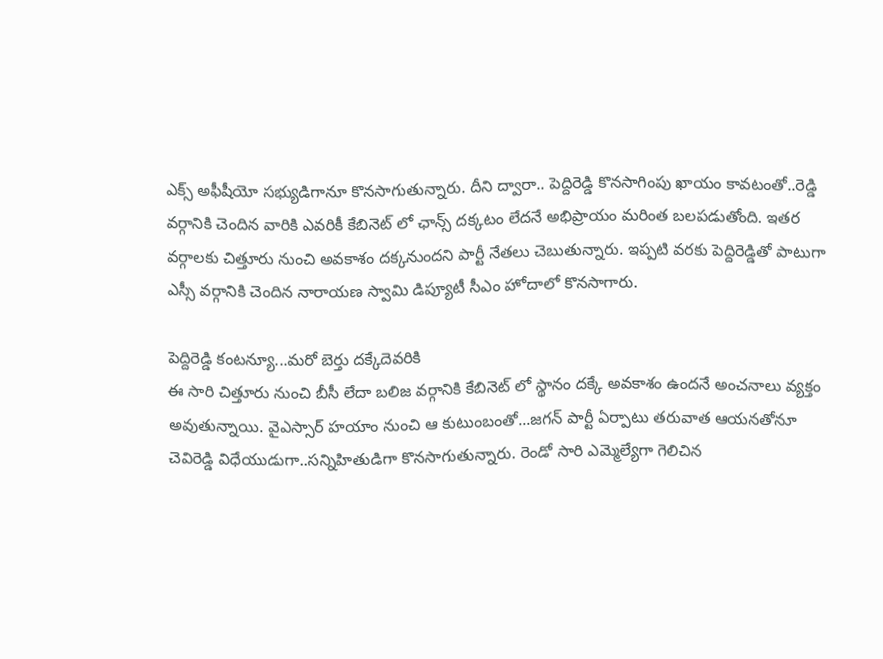ఎక్స్ అఫీషీయో సభ్యుడిగానూ కొనసాగుతున్నారు. దీని ద్వారా.. పెద్దిరెడ్డి కొనసాగింపు ఖాయం కావటంతో..రెడ్డి వర్గానికి చెందిన వారికి ఎవరికీ కేబినెట్ లో ఛాన్స్ దక్కటం లేదనే అభిప్రాయం మరింత బలపడుతోంది. ఇతర వర్గాలకు చిత్తూరు నుంచి అవకాశం దక్కనుందని పార్టీ నేతలు చెబుతున్నారు. ఇప్పటి వరకు పెద్దిరెడ్డితో పాటుగా ఎస్సీ వర్గానికి చెందిన నారాయణ స్వామి డిప్యూటీ సీఎం హోదాలో కొనసాగారు.

పెద్దిరెడ్డి కంటన్యూ...మరో బెర్తు దక్కేదెవరికి
ఈ సారి చిత్తూరు నుంచి బీసీ లేదా బలిజ వర్గానికి కేబినెట్ లో స్థానం దక్కే అవకాశం ఉందనే అంచనాలు వ్యక్తం అవుతున్నాయి. వైఎస్సార్ హయాం నుంచి ఆ కుటుంబంతో...జగన్ పార్టీ ఏర్పాటు తరువాత ఆయనతోనూ చెవిరెడ్డి విధేయుడుగా..సన్నిహితుడిగా కొనసాగుతున్నారు. రెండో సారి ఎమ్మెల్యేగా గెలిచిన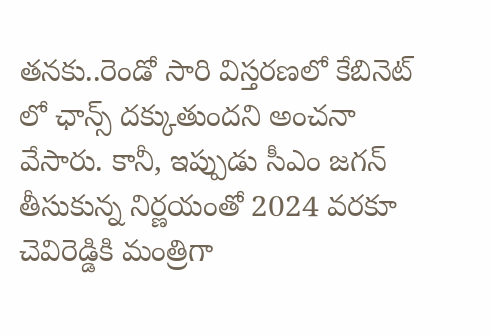తనకు..రెండో సారి విస్తరణలో కేబినెట్ లో ఛాన్స్ దక్కుతుందని అంచనా వేసారు. కానీ, ఇప్పుడు సీఎం జగన్ తీసుకున్న నిర్ణయంతో 2024 వరకూ చెవిరెడ్డికి మంత్రిగా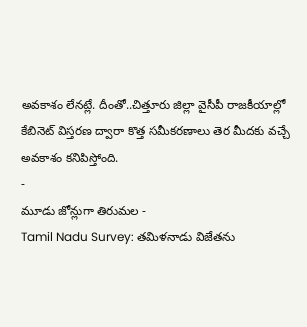అవకాశం లేనట్లే. దీంతో..చిత్తూరు జిల్లా వైసీపీ రాజకీయాల్లో కేబినెట్ విస్తరణ ద్వారా కొత్త సమీకరణాలు తెర మీదకు వచ్చే అవకాశం కనిపిస్తోంది.
-
మూడు జోన్లుగా తిరుమల -
Tamil Nadu Survey: తమిళనాడు విజేతను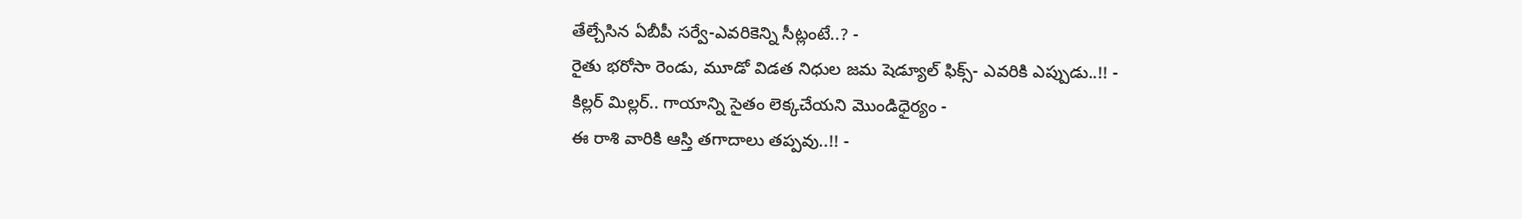తేల్చేసిన ఏబీపీ సర్వే-ఎవరికెన్ని సీట్లంటే..? -
రైతు భరోసా రెండు, మూడో విడత నిధుల జమ షెడ్యూల్ ఫిక్స్- ఎవరికి ఎప్పుడు..!! -
కిల్లర్ మిల్లర్.. గాయాన్ని సైతం లెక్కచేయని మొండిధైర్యం -
ఈ రాశి వారికి ఆస్తి తగాదాలు తప్పవు..!! -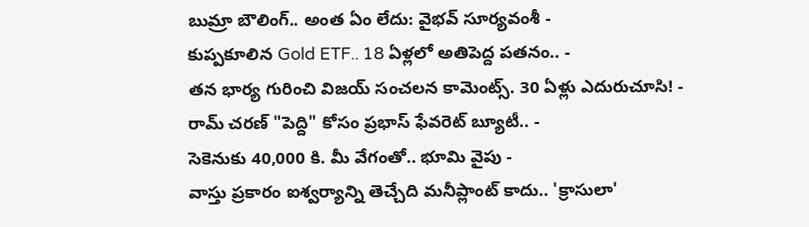బుమ్రా బౌలింగ్.. అంత ఏం లేదు: వైభవ్ సూర్యవంశీ -
కుప్పకూలిన Gold ETF.. 18 ఏళ్లలో అతిపెద్ద పతనం.. -
తన భార్య గురించి విజయ్ సంచలన కామెంట్స్. 30 ఏళ్లు ఎదురుచూసి! -
రామ్ చరణ్ "పెద్ది" కోసం ప్రభాస్ ఫేవరెట్ బ్యూటీ.. -
సెకెనుకు 40,000 కి. మీ వేగంతో.. భూమి వైపు -
వాస్తు ప్రకారం ఐశ్వర్యాన్ని తెచ్చేది మనీప్లాంట్ కాదు.. 'క్రాసులా'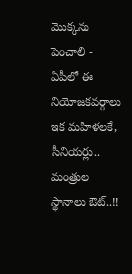మొక్కను పెంచాలి -
ఏపీలో ఈ నియోజకవర్గాలు ఇక మహిళలకే, సీనియర్లు.. మంత్రుల స్థానాలు ఔట్..!!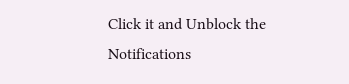Click it and Unblock the Notifications